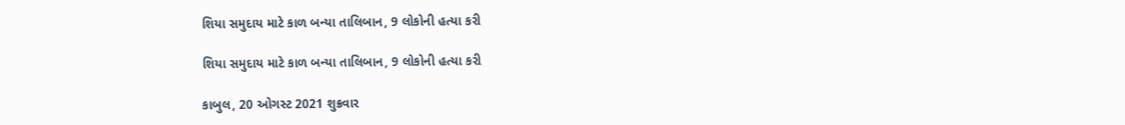શિયા સમુદાય માટે કાળ બન્યા તાલિબાન, 9 લોકોની હત્યા કરી

શિયા સમુદાય માટે કાળ બન્યા તાલિબાન, 9 લોકોની હત્યા કરી

કાબુલ, 20 ઓગસ્ટ 2021 શુક્રવાર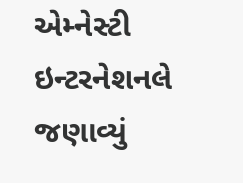એમ્નેસ્ટી ઇન્ટરનેશનલે જણાવ્યું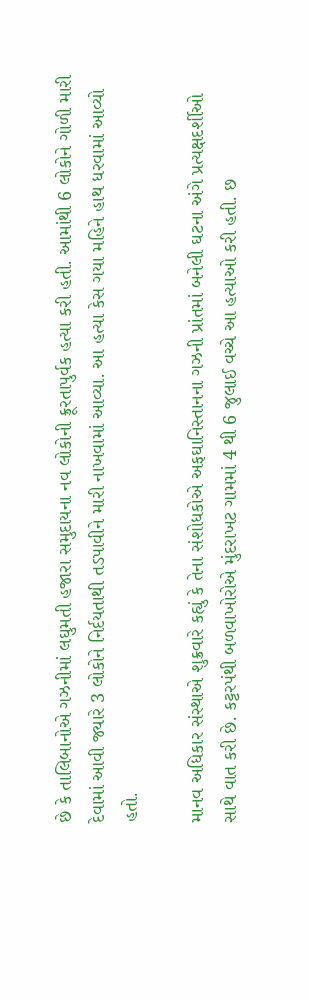છે કે તાલિબાનોએ ગઝનીમાં લઘુમતી હજારા સમુદાયના નવ લોકોની ક્રૂરતાપુર્વક હત્યા કરી હતી. આમાંથી 6 લોકોને ગોળી મારી દેવામાં આવી જ્યારે 3 લોકોને નિર્દયતાથી તડપાવીને મારી નાખવામાં આવ્યા. આ હત્યા કેસ ગયા મહિને હાથ ધરવામાં આવ્યો હતો.

માનવ અધિકાર સંસ્થાએ શુક્રવારે કહ્યું કે તેના સંશોધકોએ અફઘાનિસ્તાનના ગઝની પ્રાંતમાં બનેલી ઘટના અંગે પ્રત્યક્ષદર્શીઓ સાથે વાત કરી છે. કટ્ટરપંથી બળવાખોરોએ મુંદરાખટ ગામમાં 4 થી 6 જુલાઈ વચ્ચે આ હત્યાઓ કરી હતી. છ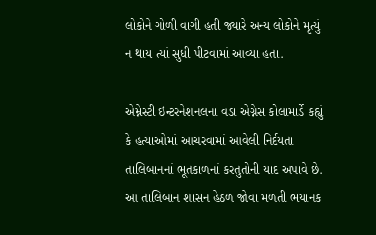લોકોને ગોળી વાગી હતી જ્યારે અન્ય લોકોને મૃત્યું ન થાય ત્યાં સુધી પીટવામાં આવ્યા હતા.

એમ્નેસ્ટી ઇન્ટરનેશનલના વડા એગ્નેસ કોલામાર્ડે કહ્યું કે હત્યાઓમાં આચરવામાં આવેલી નિર્દયતા તાલિબાનનાં ભૂતકાળનાં કરતુતોની યાદ અપાવે છે. આ તાલિબાન શાસન હેઠળ જોવા મળતી ભયાનક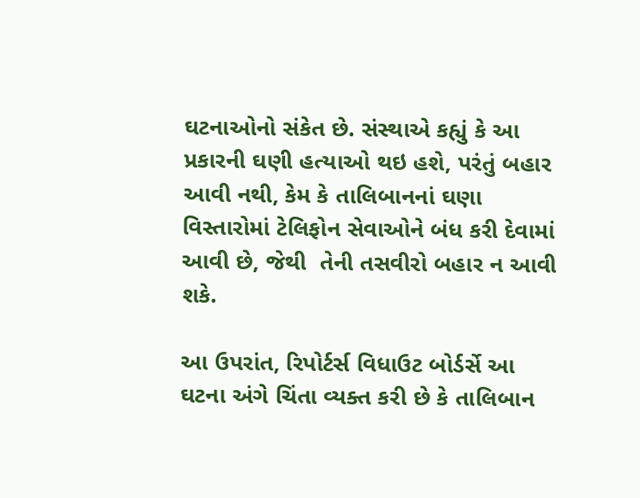ઘટનાઓનો સંકેત છે. સંસ્થાએ કહ્યું કે આ પ્રકારની ઘણી હત્યાઓ થઇ હશે, પરંતું બહાર આવી નથી, કેમ કે તાલિબાનનાં ઘણા વિસ્તારોમાં ટેલિફોન સેવાઓને બંધ કરી દેવામાં આવી છે, જેથી  તેની તસવીરો બહાર ન આવી શકે.

આ ઉપરાંત, રિપોર્ટર્સ વિધાઉટ બોર્ડર્સે આ ઘટના અંગે ચિંતા વ્યક્ત કરી છે કે તાલિબાન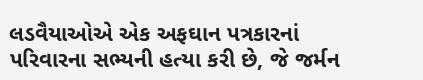લડવૈયાઓએ એક અફઘાન પત્રકારનાં પરિવારના સભ્યની હત્યા કરી છે, જે જર્મન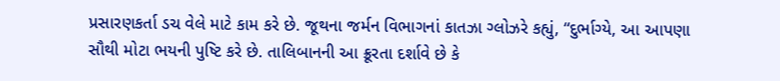પ્રસારણકર્તા ડચ વેલે માટે કામ કરે છે. જૂથના જર્મન વિભાગનાં કાતઝા ગ્લોઝરે કહ્યું, “દુર્ભાગ્યે, આ આપણા સૌથી મોટા ભયની પુષ્ટિ કરે છે. તાલિબાનની આ ક્રૂરતા દર્શાવે છે કે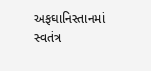અફઘાનિસ્તાનમાં સ્વતંત્ર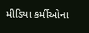મીડિયા કર્મીઓના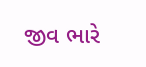જીવ ભારે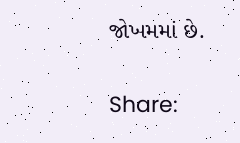જોખમમાં છે.

Share: